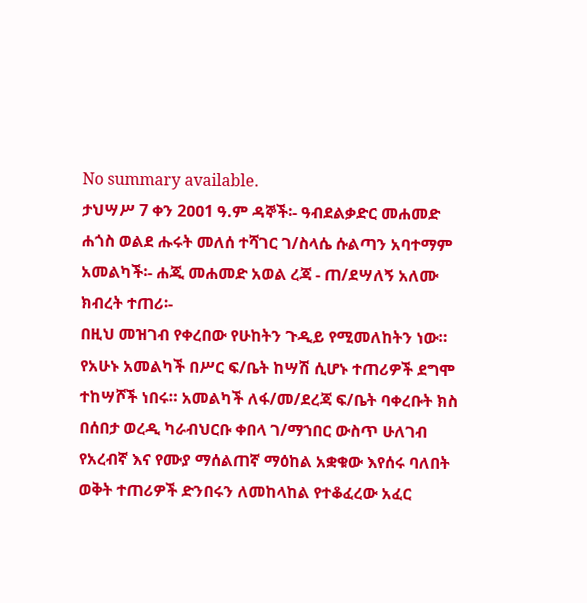No summary available.
ታህሣሥ 7 ቀን 2ዐዐ1 ዓ.ም ዳኞች፡- ዓብደልቃድር መሐመድ ሐጎስ ወልደ ሑሩት መለሰ ተሻገር ገ/ስላሴ ሱልጣን አባተማም አመልካች፡- ሐጂ መሐመድ አወል ረጃ - ጠ/ደሣለኝ አለሙ ክብረት ተጠሪ፡-
በዚህ መዝገብ የቀረበው የሁከትን ጉዲይ የሚመለከትን ነው።
የአሁኑ አመልካች በሥር ፍ/ቤት ከሣሽ ሲሆኑ ተጠሪዎች ደግሞ ተከሣሾች ነበሩ። አመልካች ለፋ/መ/ደረጃ ፍ/ቤት ባቀረቡት ክስ በሰበታ ወረዲ ካራብህርቡ ቀበላ ገ/ማኀበር ውስጥ ሁለገብ የአረብኛ እና የሙያ ማሰልጠኛ ማዕከል አቋቁው እየሰሩ ባለበት ወቅት ተጠሪዎች ድንበሩን ለመከላከል የተቆፈረው አፈር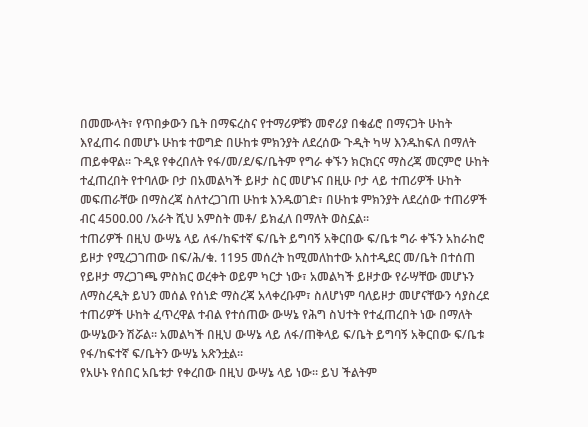በመሙላት፣ የጥበቃውን ቤት በማፍረስና የተማሪዎቹን መኖሪያ በቁፊሮ በማናጋት ሁከት እየፈጠሩ በመሆኑ ሁከቱ ተወግድ በሁከቱ ምክንያት ለደረሰው ጉዲት ካሣ እንዱከፍለ በማለት ጠይቀዋል። ጉዲዩ የቀረበለት የፋ/መ/ደ/ፍ/ቤትም የግራ ቀኙን ክርክርና ማስረጃ መርምሮ ሁከት ተፈጠረበት የተባለው ቦታ በአመልካች ይዞታ ስር መሆኑና በዚሁ ቦታ ላይ ተጠሪዎች ሁከት መፍጠራቸው በማስረጃ ስለተረጋገጠ ሁከቱ እንዱወገድ፣ በሁከቱ ምክንያት ለደረሰው ተጠሪዎች ብር 45ዐዐ.00 /አራት ሺህ አምስት መቶ/ ይክፈለ በማለት ወስኗል።
ተጠሪዎች በዚህ ውሣኔ ላይ ለፋ/ከፍተኛ ፍ/ቤት ይግባኝ አቅርበው ፍ/ቤቱ ግራ ቀኙን አከራከሮ ይዞታ የሚረጋገጠው በፍ/ሕ/ቁ. 1195 መሰረት ከሚመለከተው አስተዲደር መ/ቤት በተሰጠ የይዞታ ማረጋገጫ ምስክር ወረቀት ወይም ካርታ ነው፣ አመልካች ይዞታው የራሣቸው መሆኑን ለማስረዲት ይህን መሰል የሰነድ ማስረጃ አላቀረቡም፣ ስለሆነም ባለይዞታ መሆናቸውን ሳያስረደ ተጠሪዎች ሁከት ፈጥረዋል ተብል የተሰጠው ውሣኔ የሕግ ስህተት የተፈጠረበት ነው በማለት ውሣኔውን ሽሯል። አመልካች በዚህ ውሣኔ ላይ ለፋ/ጠቅላይ ፍ/ቤት ይግባኝ አቅርበው ፍ/ቤቱ የፋ/ከፍተኛ ፍ/ቤትን ውሣኔ አጽንቷል።
የአሁኑ የሰበር አቤቱታ የቀረበው በዚህ ውሣኔ ላይ ነው። ይህ ችልትም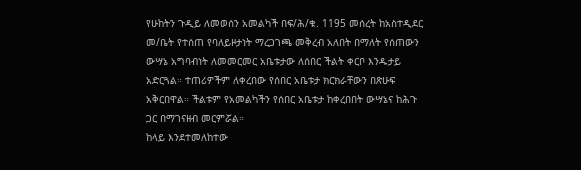የሁከትን ጉዲይ ለመወሰን አመልካች በፍ/ሕ/ቁ. 1195 መሰረት ከአስተዲደር መ/ቤት የተሰጠ የባለይዞታነት ማረጋገጫ መቅረብ አለበት በማለት የሰጠውን ውሣኔ አግባብነት ለመመርመር አቤቱታው ለሰበር ችልት ቀርቦ እንዱታይ አድርጓል። ተጠሪዎችም ለቀረበው የሰበር አቤቱታ ክርክራቸውን በጽሁፍ አቅርበዋል። ችልቱም የአመልካችን የሰበር አቤቱታ ከቀረበበት ውሣኔና ከሕጉ ጋር በማገናዘብ መርምሯል።
ከላይ እንደተመለከተው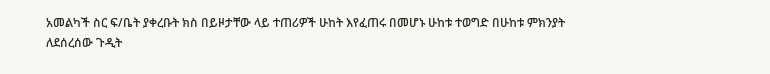አመልካች ስር ፍ/ቤት ያቀረቡት ክስ በይዞታቸው ላይ ተጠሪዎች ሁከት እየፈጠሩ በመሆኑ ሁከቱ ተወግድ በሁከቱ ምክንያት ለደሰረሰው ጉዲት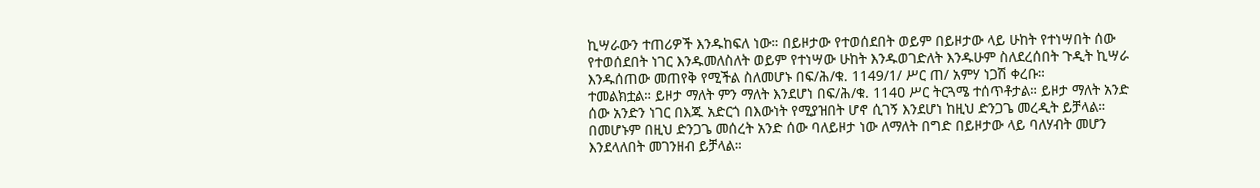ኪሣራውን ተጠሪዎች እንዱከፍለ ነው። በይዞታው የተወሰደበት ወይም በይዞታው ላይ ሁከት የተነሣበት ሰው የተወሰደበት ነገር እንዱመለስለት ወይም የተነሣው ሁከት እንዱወገድለት እንዱሁም ስለደረሰበት ጉዲት ኪሣራ እንዱሰጠው መጠየቅ የሚችል ስለመሆኑ በፍ/ሕ/ቁ. 1149/1/ ሥር ጠ/ አምሃ ነጋሽ ቀረቡ።
ተመልክቷል። ይዞታ ማለት ምን ማለት እንደሆነ በፍ/ሕ/ቁ. 114ዐ ሥር ትርጓሜ ተሰጥቶታል። ይዞታ ማለት አንድ ሰው አንድን ነገር በእጁ አድርጎ በእውነት የሚያዝበት ሆኖ ሲገኝ እንደሆነ ከዚህ ድንጋጌ መረዲት ይቻላል። በመሆኑም በዚህ ድንጋጌ መሰረት አንድ ሰው ባለይዞታ ነው ለማለት በግድ በይዞታው ላይ ባለሃብት መሆን እንደላለበት መገንዘብ ይቻላል።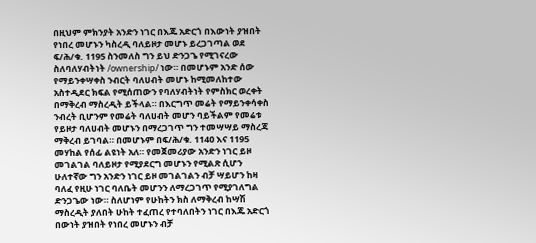በዚህም ምክንያት አንድን ነገር በእጁ አድርጎ በእውነት ያዝበት የነበረ መሆኑን ካስረዲ ባለይዞታ መሆኑ ይረጋገጣል ወደ ፍ/ሕ/ቁ. 1195 ስንመለስ ግን ይህ ድንጋጌ የሚገናረው ስለባለሃብትነት /ownership/ ነው። በመሆኑም አንድ ሰው የማይንቀሣቀስ ንብርት ባለሀብት መሆኑ ከሚመለከተው አስተዲደር ክፍል የሚሰጠውን የባለሃብትነት የምስክር ወረቀት በማቅረብ ማስረዲት ይችላል። በእርግጥ መሬት የማይንቀሳቀስ ንብረት ቢሆንም የመሬት ባለሀብት መሆን ባይችልም የመሬቱ የይዞታ ባለሀብት መሆኑን በማረጋገጥ ግን ተመሣሣይ ማስረጃ ማቅረብ ይገባል። በመሆኑም በፍ/ሕ/ቁ. 114ዐ እና 1195 መሃከል የሰፊ ልዩነት አለ። የመጀመሪያው አንድን ነገር ይዞ መገልገል ባለይዞታ የሚያደርግ መሆኑን የሚልጽ ሲሆን ሁለተኛው ግን አንድን ነገር ይዞ መገልገልን ብቻ ሣይሆን ከዛ ባለፈ የዚሁ ነገር ባለቤት መሆንን ለማረጋገጥ የሚያገለግል ድንጋጌው ነው። ስለሆነም የሁከትን ክስ ለማቅረብ ከሣሽ ማስረዲት ያለበት ሁከት ተፈጠረ የተባለበትን ነገር በእጁ አድርጎ በውነት ያዝበት የነበረ መሆኑን ብቻ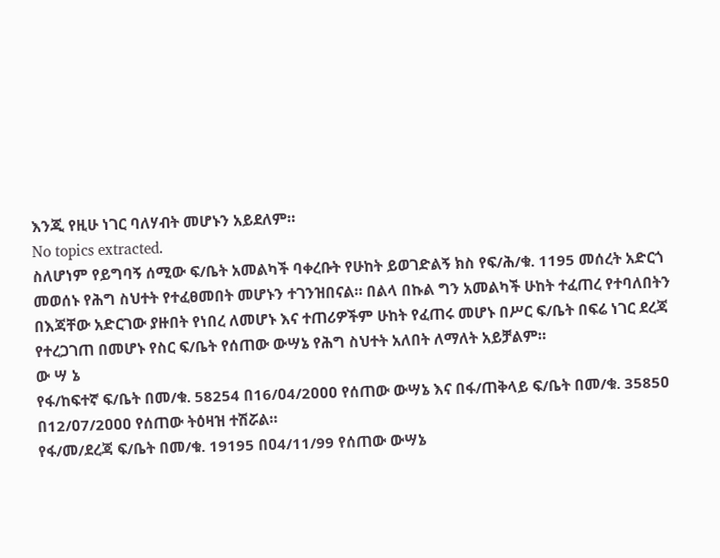እንጂ የዚሁ ነገር ባለሃብት መሆኑን አይደለም።
No topics extracted.
ስለሆነም የይግባኝ ሰሚው ፍ/ቤት አመልካች ባቀረቡት የሁከት ይወገድልኝ ክስ የፍ/ሕ/ቁ. 1195 መሰረት አድርጎ መወሰኑ የሕግ ስህተት የተፈፀመበት መሆኑን ተገንዝበናል። በልላ በኩል ግን አመልካች ሁከት ተፈጠረ የተባለበትን በእጃቸው አድርገው ያዙበት የነበረ ለመሆኑ እና ተጠሪዎችም ሁከት የፈጠሩ መሆኑ በሥር ፍ/ቤት በፍሬ ነገር ደረጃ የተረጋገጠ በመሆኑ የስር ፍ/ቤት የሰጠው ውሣኔ የሕግ ስህተት አለበት ለማለት አይቻልም።
ው ሣ ኔ
የፋ/ከፍተኛ ፍ/ቤት በመ/ቁ. 58254 በ16/ዐ4/2ዐዐዐ የሰጠው ውሣኔ እና በፋ/ጠቅላይ ፍ/ቤት በመ/ቁ. 3585ዐ በ12/ዐ7/2ዐዐዐ የሰጠው ትዕዛዝ ተሽሯል።
የፋ/መ/ደረጃ ፍ/ቤት በመ/ቁ. 19195 በዐ4/11/99 የሰጠው ውሣኔ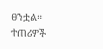ፀንቷል።
ተጠሪዎች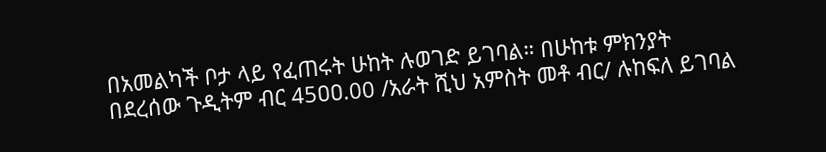በአመልካች ቦታ ላይ የፈጠሩት ሁከት ሉወገድ ይገባል። በሁከቱ ምክንያት በደረሰው ጉዲትም ብር 45ዐዐ.00 /አራት ሺህ አምስት መቶ ብር/ ሉከፍለ ይገባል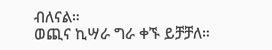ብለናል።
ወጪና ኪሣራ ግራ ቀኙ ይቻቻለ።